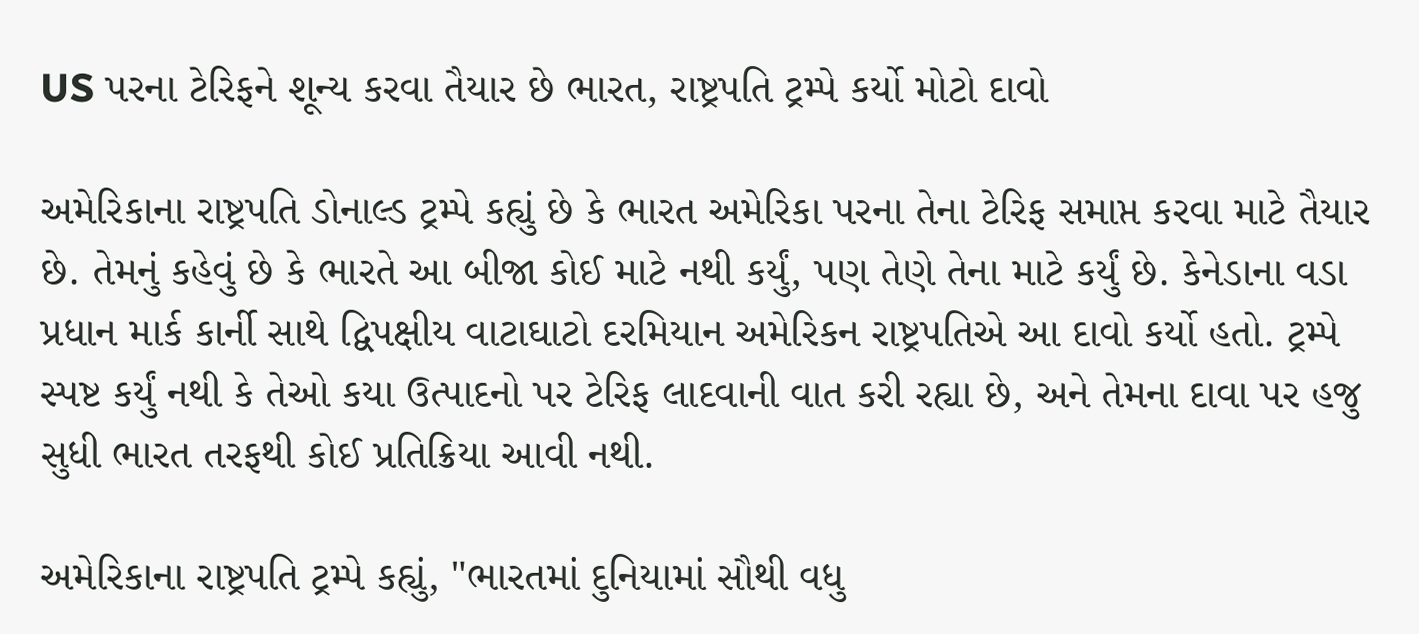US પરના ટેરિફને શૂન્ય કરવા તૈયાર છે ભારત, રાષ્ટ્રપતિ ટ્રમ્પે કર્યો મોટો દાવો

અમેરિકાના રાષ્ટ્રપતિ ડોનાલ્ડ ટ્રમ્પે કહ્યું છે કે ભારત અમેરિકા પરના તેના ટેરિફ સમાપ્ત કરવા માટે તૈયાર છે. તેમનું કહેવું છે કે ભારતે આ બીજા કોઈ માટે નથી કર્યું, પણ તેણે તેના માટે કર્યું છે. કેનેડાના વડા પ્રધાન માર્ક કાર્ની સાથે દ્વિપક્ષીય વાટાઘાટો દરમિયાન અમેરિકન રાષ્ટ્રપતિએ આ દાવો કર્યો હતો. ટ્રમ્પે સ્પષ્ટ કર્યું નથી કે તેઓ કયા ઉત્પાદનો પર ટેરિફ લાદવાની વાત કરી રહ્યા છે, અને તેમના દાવા પર હજુ સુધી ભારત તરફથી કોઈ પ્રતિક્રિયા આવી નથી.

અમેરિકાના રાષ્ટ્રપતિ ટ્રમ્પે કહ્યું, "ભારતમાં દુનિયામાં સૌથી વધુ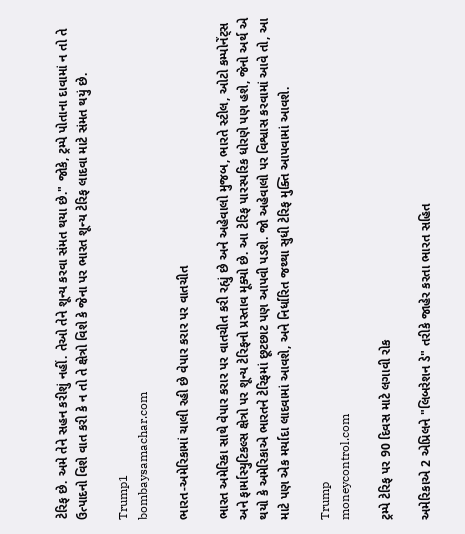ટેરિફ છે. અમે તેને સહન કરીશું નહીં. તેઓ તેને શૂન્ય કરવા સંમત થયા છે." જોકે, ટ્રમ્પે પોતાના દાવામાં ન તો તે ઉત્પાદનો વિશે વાત કરી કે ન તો તે ક્ષેત્રો વિશે કે જેના પર ભારત શૂન્ય ટેરિફ લાદવા માટે સંમત થયું છે.

Trump1
bombaysamachar.com

ભારત-અમેરિકામાં ચાલી રહી છે વેપાર કરાર પર વાતચીત

ભારત અમેરિકા સાથે વેપાર કરાર પર વાતચીત કરી રહ્યું છે અને અહેવાલો મુજબ, ભારતે સ્ટીલ, ઓટો કમ્પોનેંટ્સ અને ફાર્માસ્યુટિકલ્સ ક્ષેત્રો પર શૂન્ય ટેરિફનો પ્રસ્તાવ મૂક્યો છે. આ ટેરિફ પારસ્પરિક ધોરણે પણ હશે, જેનો અર્થ એ થયો કે અમેરિકાએ ભારતને ટેરિફમાં છૂટછાટ પણ આપવી પડશે. જો અહેવાલો પર વિશ્વાસ કરવામાં આવે તો, આ માટે પણ એક મર્યાદા લાદવામાં આવશે, અને નિર્ધારિત જથ્થા સુધી ટેરિફ મુક્તિ આપવામાં આવશે.

Trump
moneycontrol.com

ટ્રમ્પે ટેરિફ પર 90 દિવસ માટે લગાવી રોક

અમેરિકાએ 2 એપ્રિલને "લિબરેશન ડે" તરીકે જાહેર કરતા ભારત સહિત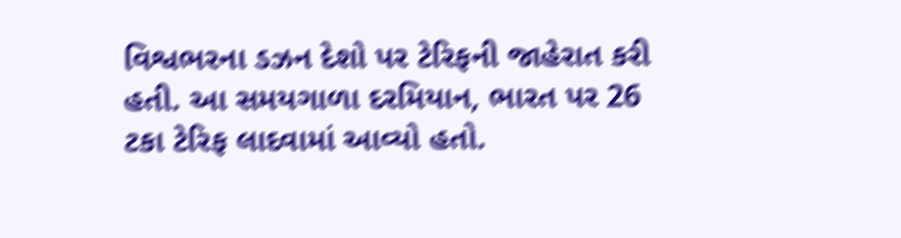વિશ્વભરના ડઝન દેશો પર ટેરિફની જાહેરાત કરી હતી. આ સમયગાળા દરમિયાન, ભારત પર 26 ટકા ટેરિફ લાદવામાં આવ્યો હતો.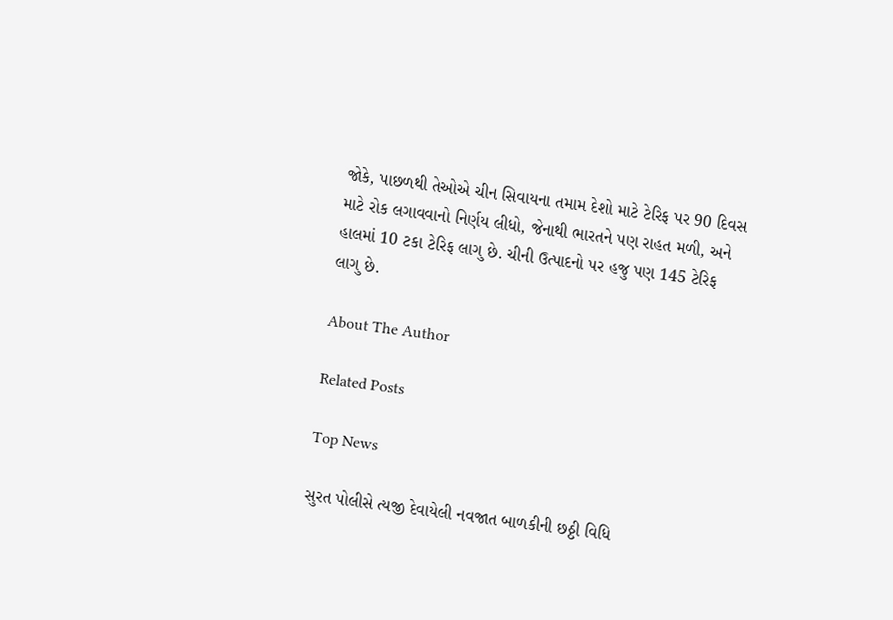જોકે, પાછળથી તેઓએ ચીન સિવાયના તમામ દેશો માટે ટેરિફ પર 90 દિવસ માટે રોક લગાવવાનો નિર્ણય લીધો, જેનાથી ભારતને પણ રાહત મળી, અને હાલમાં 10 ટકા ટેરિફ લાગુ છે. ચીની ઉત્પાદનો પર હજુ પણ 145 ટેરિફ લાગુ છે.

About The Author

Related Posts

Top News

સુરત પોલીસે ત્યજી દેવાયેલી નવજાત બાળકીની છઠ્ઠી વિધિ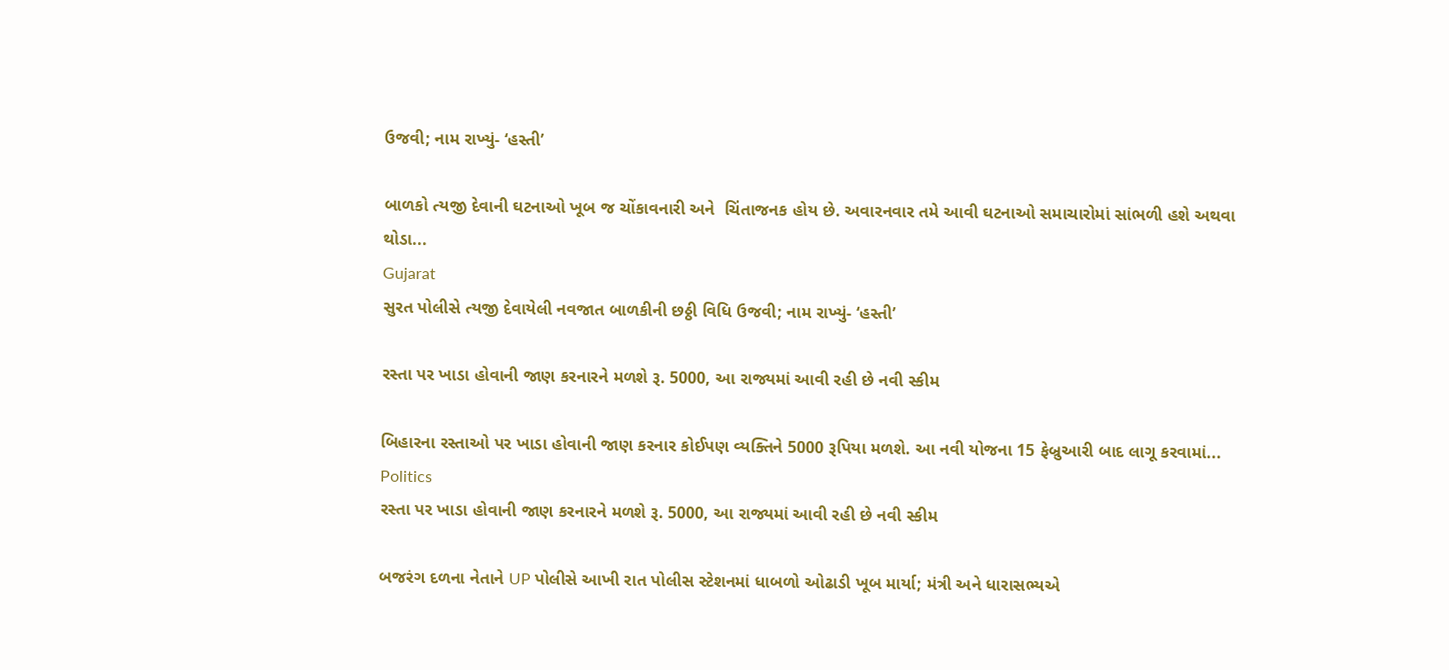ઉજવી; નામ રાખ્યું- ‘હસ્તી’

બાળકો ત્યજી દેવાની ઘટનાઓ ખૂબ જ ચોંકાવનારી અને  ચિંતાજનક હોય છે. અવારનવાર તમે આવી ઘટનાઓ સમાચારોમાં સાંભળી હશે અથવા થોડા...
Gujarat
સુરત પોલીસે ત્યજી દેવાયેલી નવજાત બાળકીની છઠ્ઠી વિધિ ઉજવી; નામ રાખ્યું- ‘હસ્તી’

રસ્તા પર ખાડા હોવાની જાણ કરનારને મળશે રૂ. 5000, આ રાજ્યમાં આવી રહી છે નવી સ્કીમ

બિહારના રસ્તાઓ પર ખાડા હોવાની જાણ કરનાર કોઈપણ વ્યક્તિને 5000 રૂપિયા મળશે. આ નવી યોજના 15 ફેબ્રુઆરી બાદ લાગૂ કરવામાં...
Politics
રસ્તા પર ખાડા હોવાની જાણ કરનારને મળશે રૂ. 5000, આ રાજ્યમાં આવી રહી છે નવી સ્કીમ

બજરંગ દળના નેતાને UP પોલીસે આખી રાત પોલીસ સ્ટેશનમાં ધાબળો ઓઢાડી ખૂબ માર્યા; મંત્રી અને ધારાસભ્યએ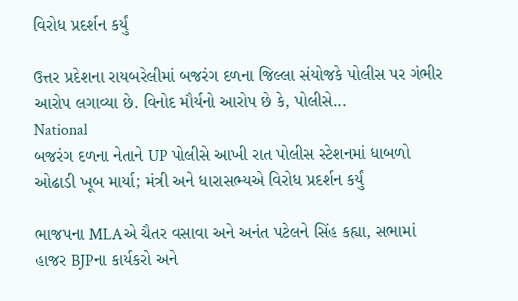વિરોધ પ્રદર્શન કર્યું

ઉત્તર પ્રદેશના રાયબરેલીમાં બજરંગ દળના જિલ્લા સંયોજકે પોલીસ પર ગંભીર આરોપ લગાવ્યા છે. વિનોદ મૌર્યનો આરોપ છે કે, પોલીસે...
National
બજરંગ દળના નેતાને UP પોલીસે આખી રાત પોલીસ સ્ટેશનમાં ધાબળો ઓઢાડી ખૂબ માર્યા; મંત્રી અને ધારાસભ્યએ વિરોધ પ્રદર્શન કર્યું

ભાજપના MLAએ ચૈતર વસાવા અને અનંત પટેલને સિંહ કહ્યા, સભામાં હાજર BJPના કાર્યકરો અને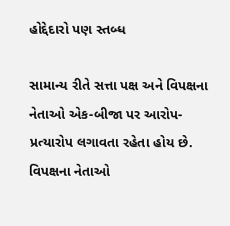હોદ્દેદારો પણ સ્તબ્ધ

સામાન્ય રીતે સત્તા પક્ષ અને વિપક્ષના નેતાઓ એક-બીજા પર આરોપ-પ્રત્યારોપ લગાવતા રહેતા હોય છે. વિપક્ષના નેતાઓ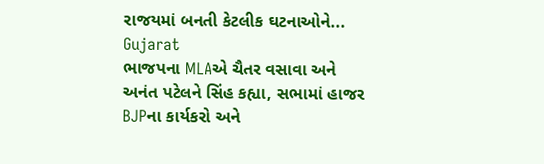રાજયમાં બનતી કેટલીક ઘટનાઓને...
Gujarat
ભાજપના MLAએ ચૈતર વસાવા અને અનંત પટેલને સિંહ કહ્યા, સભામાં હાજર BJPના કાર્યકરો અને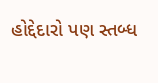હોદ્દેદારો પણ સ્તબ્ધ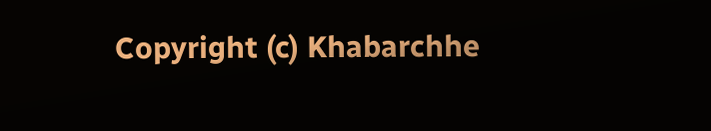Copyright (c) Khabarchhe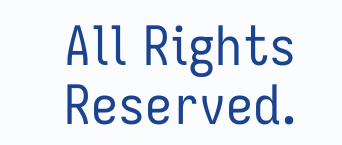All Rights Reserved.